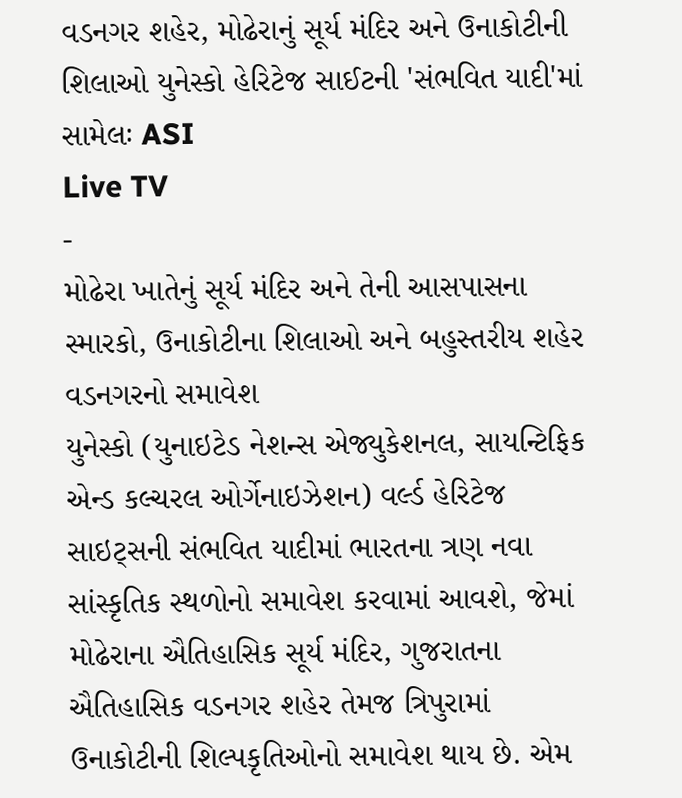વડનગર શહેર, મોઢેરાનું સૂર્ય મંદિર અને ઉનાકોટીની શિલાઓ યુનેસ્કો હેરિટેજ સાઈટની 'સંભવિત યાદી'માં સામેલઃ ASI
Live TV
-
મોઢેરા ખાતેનું સૂર્ય મંદિર અને તેની આસપાસના સ્મારકો, ઉનાકોટીના શિલાઓ અને બહુસ્તરીય શહેર વડનગરનો સમાવેશ
યુનેસ્કો (યુનાઇટેડ નેશન્સ એજ્યુકેશનલ, સાયન્ટિફિક એન્ડ કલ્ચરલ ઓર્ગેનાઇઝેશન) વર્લ્ડ હેરિટેજ સાઇટ્સની સંભવિત યાદીમાં ભારતના ત્રણ નવા સાંસ્કૃતિક સ્થળોનો સમાવેશ કરવામાં આવશે, જેમાં મોઢેરાના ઐતિહાસિક સૂર્ય મંદિર, ગુજરાતના ઐતિહાસિક વડનગર શહેર તેમજ ત્રિપુરામાં ઉનાકોટીની શિલ્પકૃતિઓનો સમાવેશ થાય છે. એમ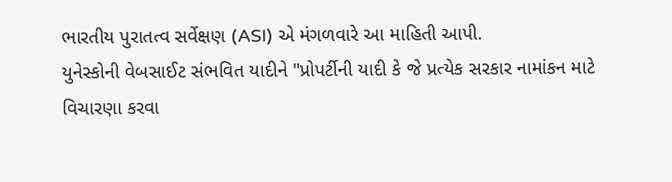ભારતીય પુરાતત્વ સર્વેક્ષણ (ASI) એ મંગળવારે આ માહિતી આપી.
યુનેસ્કોની વેબસાઈટ સંભવિત યાદીને "પ્રોપર્ટીની યાદી કે જે પ્રત્યેક સરકાર નામાંકન માટે વિચારણા કરવા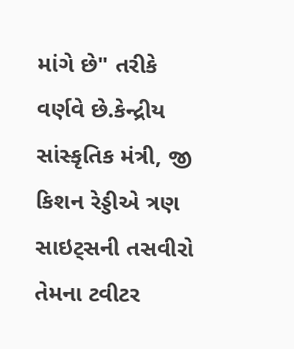માંગે છે" તરીકે વર્ણવે છે.કેન્દ્રીય સાંસ્કૃતિક મંત્રી, જી કિશન રેડ્ડીએ ત્રણ સાઇટ્સની તસવીરો તેમના ટવીટર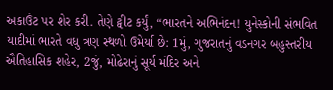અકાઉંટ પર શેર કરી. તેણે ટ્વીટ કર્યું, “ભારતને અભિનંદન! યુનેસ્કોની સંભવિત યાદીમાં ભારતે વધુ ત્રણ સ્થળો ઉમેર્યા છે: 1મું, ગુજરાતનું વડનગર બહુસ્તરીય ઐતિહાસિક શહેર, 2જું, મોઢેરાનું સૂર્ય મંદિર અને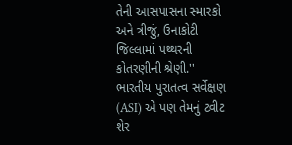તેની આસપાસના સ્મારકો અને ત્રીજું, ઉનાકોટી જિલ્લામાં પથ્થરની કોતરણીની શ્રેણી.''
ભારતીય પુરાતત્વ સર્વેક્ષણ (ASI) એ પણ તેમનું ટ્વીટ શેર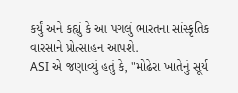કર્યું અને કહ્યું કે આ પગલું ભારતના સાંસ્કૃતિક વારસાને પ્રોત્સાહન આપશે.
ASI એ જણાવ્યું હતું કે, "મોઢેરા ખાતેનું સૂર્ય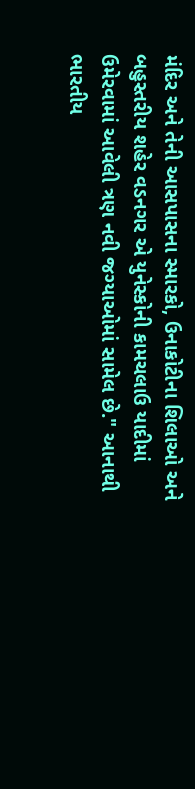મંદિર અને તેની આસપાસના સ્મારકો, ઉનાકોટીના શિલાઓ અને બહુસ્તરીય શહેર વડનગર એ યુનેસ્કોની કામચલાઉ યાદીમાં ઉમેરવામાં આવેલી ત્રણ નવી જગ્યાઓમાં સામેલ છે." આનાથી ભારતીય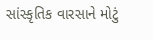સાંસ્કૃતિક વારસાને મોટું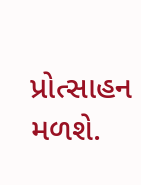પ્રોત્સાહન મળશે.